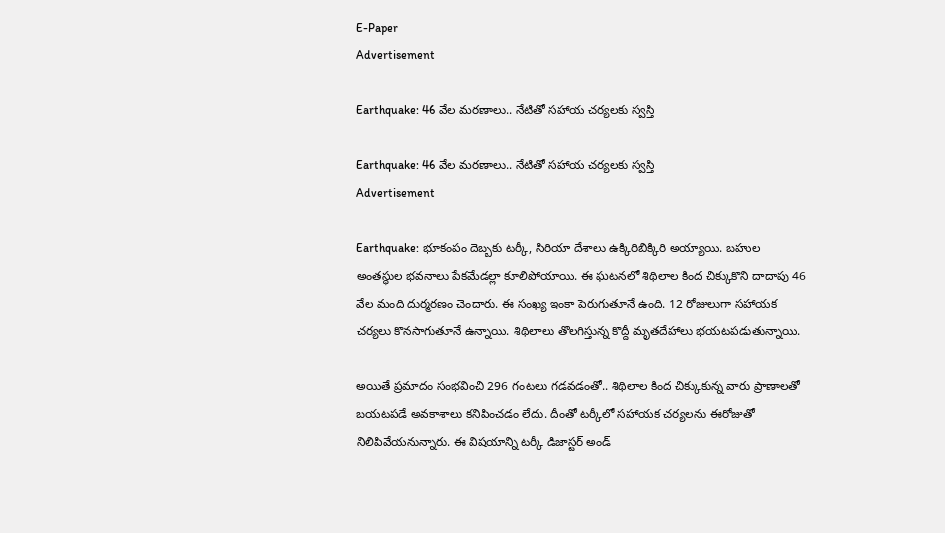E-Paper
Advertisement

Earthquake: 46 వేల మరణాలు.. నేటితో సహాయ చర్యలకు స్వస్తి

Earthquake: 46 వేల మరణాలు.. నేటితో సహాయ చర్యలకు స్వస్తి
Advertisement

Earthquake: భూకంపం దెబ్బకు టర్కీ, సిరియా దేశాలు ఉక్కిరిబిక్కిరి అయ్యాయి. బహుల అంతస్థుల భవనాలు పేకమేడల్లా కూలిపోయాయి. ఈ ఘటనలో శిథిలాల కింద చిక్కుకొని దాదాపు 46 వేల మంది దుర్మరణం చెందారు. ఈ సంఖ్య ఇంకా పెరుగుతూనే ఉంది. 12 రోజులుగా సహాయక చర్యలు కొనసాగుతూనే ఉన్నాయి. శిథిలాలు తొలగిస్తున్న కొద్దీ మృతదేహాలు భయటపడుతున్నాయి.

అయితే ప్రమాదం సంభవించి 296 గంటలు గడవడంతో.. శిథిలాల కింద చిక్కుకున్న వారు ప్రాణాలతో బయటపడే అవకాశాలు కనిపించడం లేదు. దీంతో టర్కీలో సహాయక చర్యలను ఈరోజుతో నిలిపివేయనున్నారు. ఈ విషయాన్ని టర్కీ డిజాస్టర్ అండ్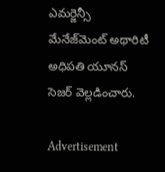ఎమర్జెన్సీ మేనేజ్‌మెంట్ అథారిటీ అధిపతి యూనస్ సెజర్ వెల్లడించారు.

Advertisement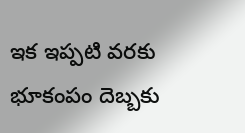ఇక ఇప్పటి వరకు భూకంపం దెబ్బకు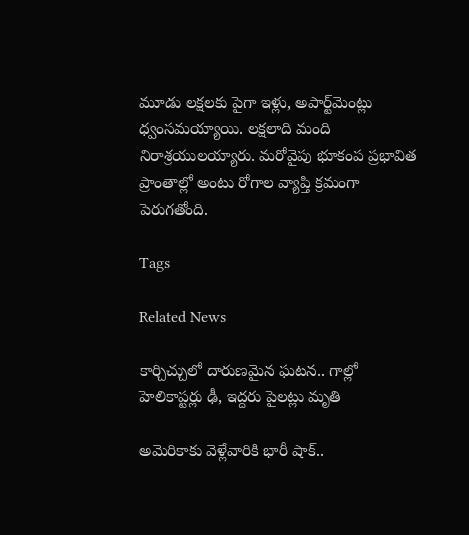మూడు లక్షలకు పైగా ఇళ్లు, అపార్ట్‌మెంట్లు ధ్వంసమయ్యాయి. లక్షలాది మంది నిరాశ్రయులయ్యారు. మరోవైపు భూకంప ప్రభావిత ప్రాంతాల్లో అంటు రోగాల వ్యాప్తి క్రమంగా పెరుగతోంది.

Tags

Related News

కార్చిచ్చులో దారుణమైన ఘటన.. గాల్లో హెలికాప్టర్లు ఢీ, ఇద్దరు పైలట్లు మృతి

అమెరికాకు వెళ్లేవారికి భారీ షాక్..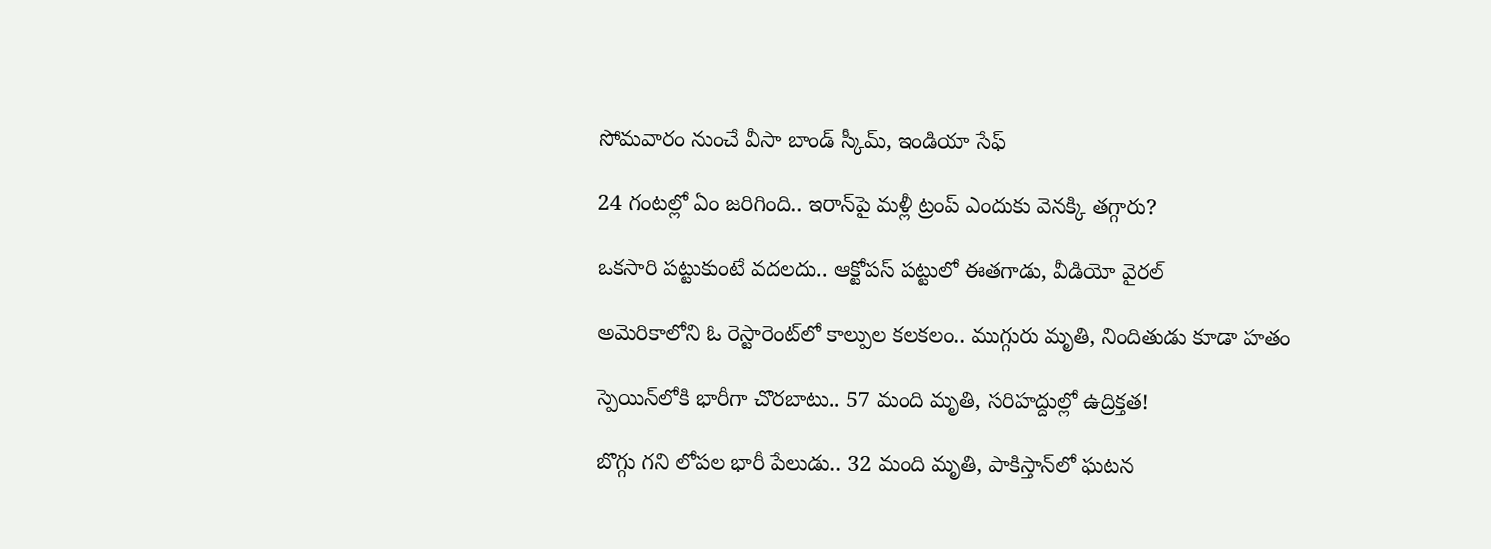సోమవారం నుంచే వీసా బాండ్ స్కీమ్, ఇండియా సేఫ్

24 గంటల్లో ఏం జరిగింది.. ఇరాన్‌పై మళ్లీ ట్రంప్ ఎందుకు వెనక్కి తగ్గారు?

ఒకసారి పట్టుకుంటే వదలదు.. ఆక్టోపస్ పట్టులో ఈతగాడు, వీడియో వైరల్

అమెరికాలోని ఓ రెస్టారెంట్‌లో కాల్పుల కలకలం.. ముగ్గురు మృతి, నిందితుడు కూడా హతం

స్పెయిన్‌లోకి భారీగా చొరబాటు.. 57 మంది మృతి, సరిహద్దుల్లో ఉద్రిక్తత!

బొగ్గు గని లోపల భారీ పేలుడు.. 32 మంది మృతి, పాకిస్తాన్‌లో ఘటన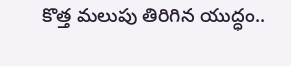కొత్త మలుపు తిరిగిన యుద్ధం..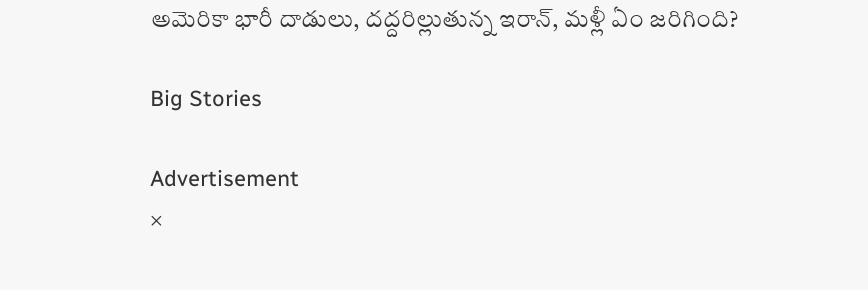అమెరికా భారీ దాడులు, దద్దరిల్లుతున్న ఇరాన్‌, మళ్లీ ఏం జరిగింది?

Big Stories

Advertisement
×